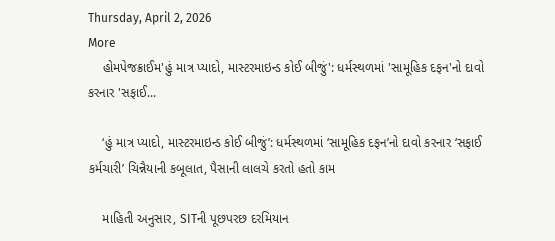Thursday, April 2, 2026
More
    હોમપેજક્રાઈમ'હું માત્ર પ્યાદો, માસ્ટરમાઇન્ડ કોઈ બીજું': ધર્મસ્થળમાં 'સામૂહિક દફન'નો દાવો કરનાર 'સફાઈ...

    ‘હું માત્ર પ્યાદો, માસ્ટરમાઇન્ડ કોઈ બીજું’: ધર્મસ્થળમાં ‘સામૂહિક દફન’નો દાવો કરનાર ‘સફાઈ કર્મચારી’ ચિન્નૈયાની કબૂલાત, પૈસાની લાલચે કરતો હતો કામ

    માહિતી અનુસાર, SITની પૂછપરછ દરમિયાન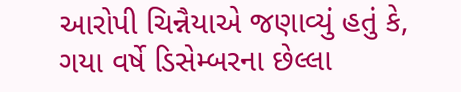આરોપી ચિન્નૈયાએ જણાવ્યું હતું કે, ગયા વર્ષે ડિસેમ્બરના છેલ્લા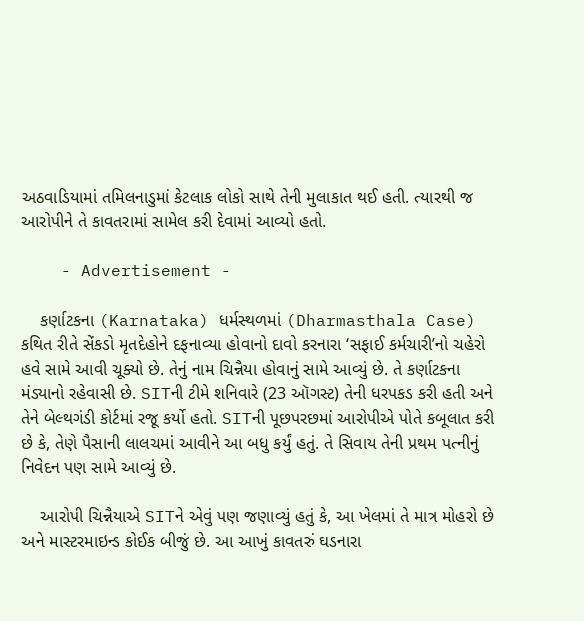અઠવાડિયામાં તમિલનાડુમાં કેટલાક લોકો સાથે તેની મુલાકાત થઈ હતી. ત્યારથી જ આરોપીને તે કાવતરામાં સામેલ કરી દેવામાં આવ્યો હતો.

    - Advertisement -

    કર્ણાટકના (Karnataka) ધર્મસ્થળમાં (Dharmasthala Case) કથિત રીતે સેંકડો મૃતદેહોને દફનાવ્યા હોવાનો દાવો કરનારા ‘સફાઈ કર્મચારી’નો ચહેરો હવે સામે આવી ચૂક્યો છે. તેનું નામ ચિન્નૈયા હોવાનું સામે આવ્યું છે. તે કર્ણાટકના મંડ્યાનો રહેવાસી છે. SITની ટીમે શનિવારે (23 ઑગસ્ટ) તેની ધરપકડ કરી હતી અને તેને બેલ્થગંડી કોર્ટમાં રજૂ કર્યો હતો. SITની પૂછપરછમાં આરોપીએ પોતે કબૂલાત કરી છે કે, તેણે પૈસાની લાલચમાં આવીને આ બધુ કર્યું હતું. તે સિવાય તેની પ્રથમ પત્નીનું નિવેદન પણ સામે આવ્યું છે.

    આરોપી ચિન્નૈયાએ SITને એવું પણ જણાવ્યું હતું કે, આ ખેલમાં તે માત્ર મોહરો છે અને માસ્ટરમાઇન્ડ કોઈક બીજું છે. આ આખું કાવતરું ઘડનારા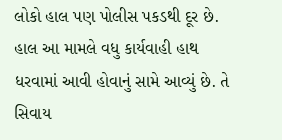લોકો હાલ પણ પોલીસ પકડથી દૂર છે. હાલ આ મામલે વધુ કાર્યવાહી હાથ ધરવામાં આવી હોવાનું સામે આવ્યું છે. તે સિવાય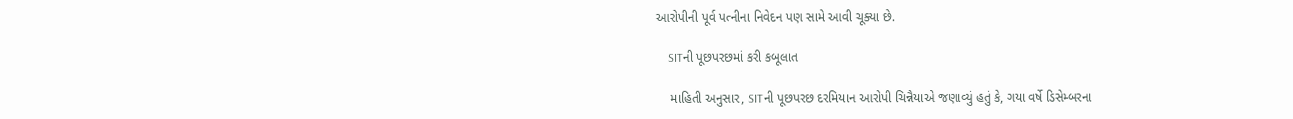આરોપીની પૂર્વ પત્નીના નિવેદન પણ સામે આવી ચૂક્યા છે.

    SITની પૂછપરછમાં કરી કબૂલાત

    માહિતી અનુસાર, SITની પૂછપરછ દરમિયાન આરોપી ચિન્નૈયાએ જણાવ્યું હતું કે, ગયા વર્ષે ડિસેમ્બરના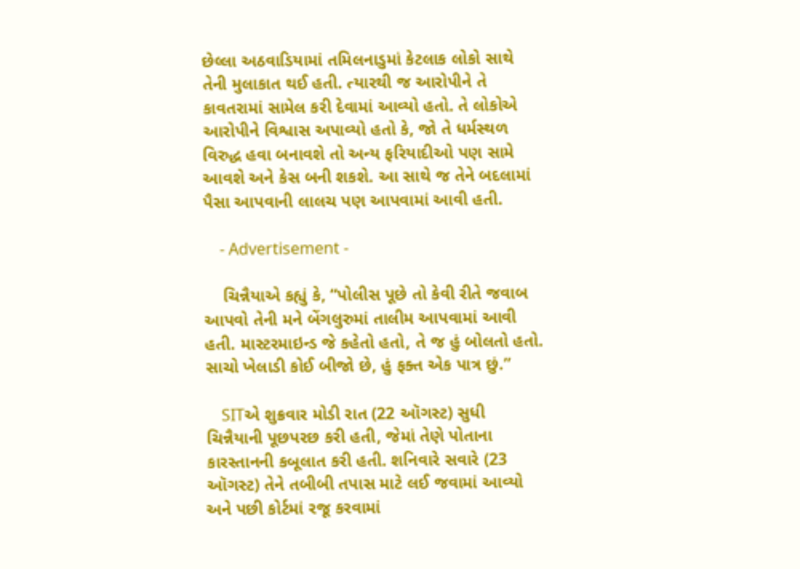છેલ્લા અઠવાડિયામાં તમિલનાડુમાં કેટલાક લોકો સાથે તેની મુલાકાત થઈ હતી. ત્યારથી જ આરોપીને તે કાવતરામાં સામેલ કરી દેવામાં આવ્યો હતો. તે લોકોએ આરોપીને વિશ્વાસ અપાવ્યો હતો કે, જો તે ધર્મસ્થળ વિરુદ્ધ હવા બનાવશે તો અન્ય ફરિયાદીઓ પણ સામે આવશે અને કેસ બની શકશે. આ સાથે જ તેને બદલામાં પૈસા આપવાની લાલચ પણ આપવામાં આવી હતી.

    - Advertisement -

    ચિન્નૈયાએ કહ્યું કે, “પોલીસ પૂછે તો કેવી રીતે જવાબ આપવો તેની મને બેંગલુરુમાં તાલીમ આપવામાં આવી હતી. માસ્ટરમાઇન્ડ જે કહેતો હતો, તે જ હું બોલતો હતો. સાચો ખેલાડી કોઈ બીજો છે, હું ફક્ત એક પાત્ર છું.”

    SITએ શુક્રવાર મોડી રાત (22 ઑગસ્ટ) સુધી ચિન્નૈયાની પૂછપરછ કરી હતી, જેમાં તેણે પોતાના કારસ્તાનની કબૂલાત કરી હતી. શનિવારે સવારે (23 ઑગસ્ટ) તેને તબીબી તપાસ માટે લઈ જવામાં આવ્યો અને પછી કોર્ટમાં રજૂ કરવામાં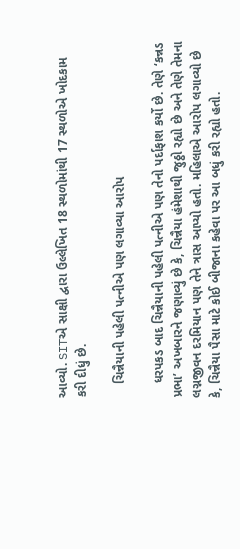આવ્યો. SITએ સાક્ષી દ્વારા ઉલ્લેખિત 18 સ્થળોમાંથી 17 સ્થળોએ ખોદકામ કરી દીધું છે.

    ચિન્નૈયાની પહેલી પત્નીએ પણ લગાવ્યા આરોપ

    ધરપકડ બાદ ચિન્નૈયાની પહેલી પત્નીએ પણ તેનો પર્દાફાશ કર્યો છે. તેણે ‘કન્નડ પ્રભા’ અખબારને જણાવ્યું છે કે, ચિન્નૈયા હંમેશાથી જુઠ્ઠો રહ્યો છે અને તેણે તેમના લગ્નજીવન દરમિયાન પણ તેને ત્રાસ આપ્યો હતો. મહિલાએ આરોપ લગાવ્યો છે કે, ચિન્નૈયા પૈસા માટે કોઈ બીજાના કહેવા પર આ બધું કરી રહ્યો હતો.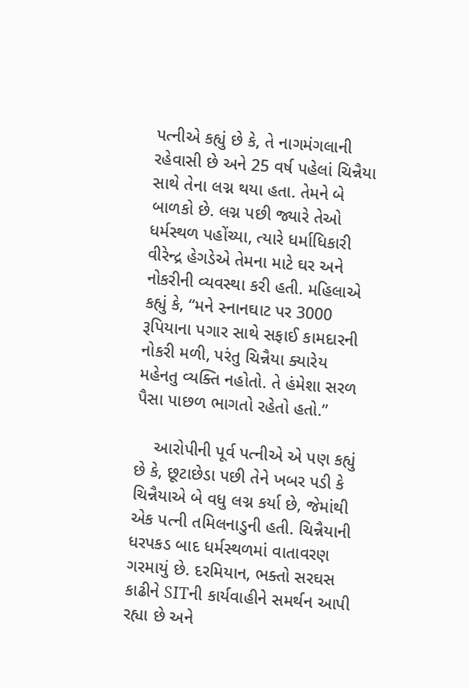પત્નીએ કહ્યું છે કે, તે નાગમંગલાની રહેવાસી છે અને 25 વર્ષ પહેલાં ચિન્નૈયા સાથે તેના લગ્ન થયા હતા. તેમને બે બાળકો છે. લગ્ન પછી જ્યારે તેઓ ધર્મસ્થળ પહોંચ્યા, ત્યારે ધર્માધિકારી વીરેન્દ્ર હેગડેએ તેમના માટે ઘર અને નોકરીની વ્યવસ્થા કરી હતી. મહિલાએ કહ્યું કે, “મને સ્નાનઘાટ પર 3000 રૂપિયાના પગાર સાથે સફાઈ કામદારની નોકરી મળી, પરંતુ ચિન્નૈયા ક્યારેય મહેનતુ વ્યક્તિ નહોતો. તે હંમેશા સરળ પૈસા પાછળ ભાગતો રહેતો હતો.”

    આરોપીની પૂર્વ પત્નીએ એ પણ કહ્યું છે કે, છૂટાછેડા પછી તેને ખબર પડી કે ચિન્નૈયાએ બે વધુ લગ્ન કર્યા છે, જેમાંથી એક પત્ની તમિલનાડુની હતી. ચિન્નૈયાની ધરપકડ બાદ ધર્મસ્થળમાં વાતાવરણ ગરમાયું છે. દરમિયાન, ભક્તો સરઘસ કાઢીને SITની કાર્યવાહીને સમર્થન આપી રહ્યા છે અને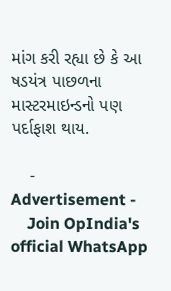માંગ કરી રહ્યા છે કે આ ષડયંત્ર પાછળના માસ્ટરમાઇન્ડનો પણ પર્દાફાશ થાય.

    - Advertisement -
    Join OpIndia's official WhatsApp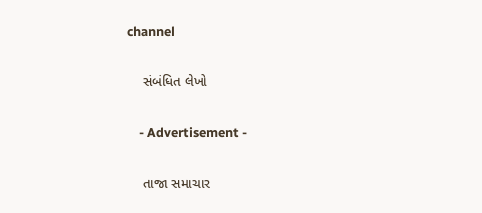channel

    સંબંધિત લેખો

    - Advertisement -

    તાજા સમાચાર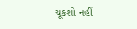ચૂકશો નહીં